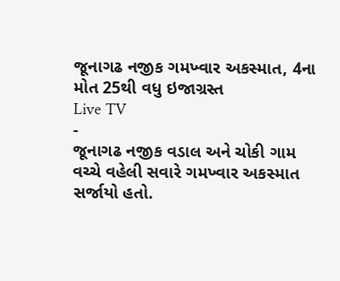જૂનાગઢ નજીક ગમખ્વાર અકસ્માત, 4ના મોત 25થી વધુ ઇજાગ્રસ્ત
Live TV
-
જૂનાગઢ નજીક વડાલ અને ચોકી ગામ વચ્ચે વહેલી સવારે ગમખ્વાર અકસ્માત સર્જાયો હતો.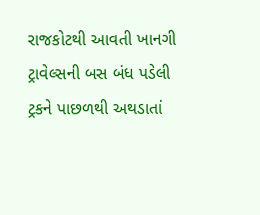રાજકોટથી આવતી ખાનગી ટ્રાવેલ્સની બસ બંધ પડેલી ટ્રકને પાછળથી અથડાતાં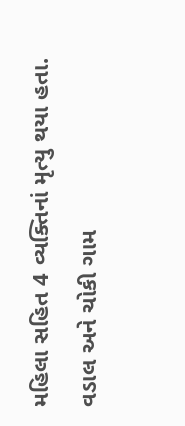મહિલા સહિત 4 વ્યક્તિનાં મૃત્યુ થયા હતા.
વડાલ અને ચોકી ગામ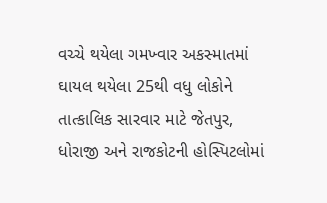વચ્ચે થયેલા ગમખ્વાર અકસ્માતમાં ઘાયલ થયેલા 25થી વધુ લોકોને તાત્કાલિક સારવાર માટે જેતપુર, ધોરાજી અને રાજકોટની હોસ્પિટલોમાં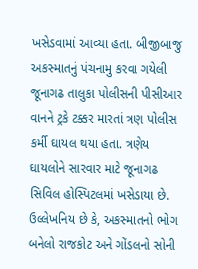ખસેડવામાં આવ્યા હતા. બીજીબાજુ અકસ્માતનું પંચનામુ કરવા ગયેલી જૂનાગઢ તાલુકા પોલીસની પીસીઆર વાનને ટ્રકે ટક્કર મારતાં ત્રણ પોલીસ કર્મી ઘાયલ થયા હતા. ત્રણેય ઘાયલોને સારવાર માટે જૂનાગઢ સિવિલ હોસ્પિટલમાં ખસેડાયા છે. ઉલ્લેખનિય છે કે, અકસ્માતનો ભોગ બનેલો રાજકોટ અને ગોંડલનો સોની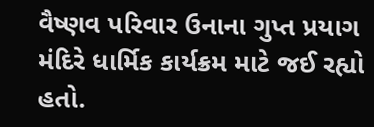વૈષ્ણવ પરિવાર ઉનાના ગુપ્ત પ્રયાગ મંદિરે ધાર્મિક કાર્યક્રમ માટે જઈ રહ્યો હતો.